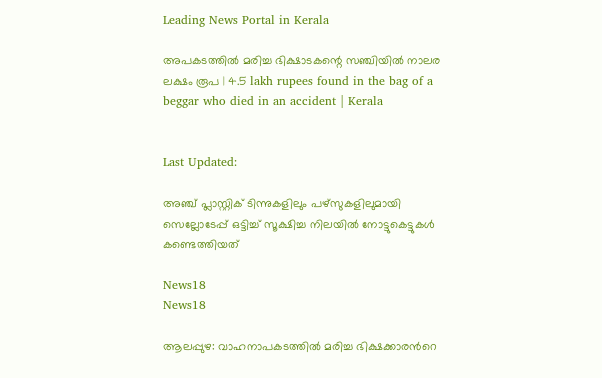Leading News Portal in Kerala

അപകടത്തിൽ മരിച്ച ഭിക്ഷാടകന്റെ സഞ്ചിയിൽ നാലര ലക്ഷം രൂപ | 4.5 lakh rupees found in the bag of a beggar who died in an accident | Kerala


Last Updated:

അഞ്ച് പ്ലാസ്റ്റിക് ടിന്നുകളിലും പഴ്സുകളിലുമായി സെല്ലോടേപ്പ് ഒട്ടിച്ച് സൂക്ഷിച്ച നിലയിൽ നോട്ടുകെട്ടുകൾ കണ്ടെത്തിയത്

News18
News18

ആലപ്പുഴ: വാഹനാപകടത്തിൽ മരിച്ച ഭിക്ഷക്കാരന്‍റെ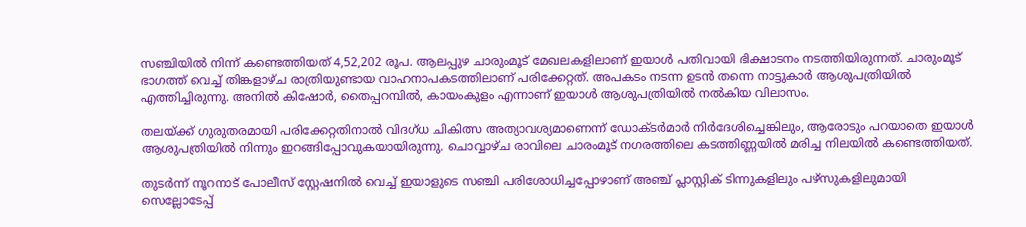സഞ്ചിയിൽ നിന്ന് കണ്ടെത്തിയത് 4,52,202 രൂപ. ആലപ്പുഴ ചാരുംമൂട് മേഖലകളിലാണ് ഇയാൾ പതിവായി ഭിക്ഷാടനം നടത്തിയിരുന്നത്. ചാരുംമൂട് ഭാഗത്ത് വെച്ച് തിങ്കളാഴ്ച രാത്രിയുണ്ടായ വാഹനാപകടത്തിലാണ് പരിക്കേറ്റത്. അപകടം നടന്ന ഉടൻ തന്നെ നാട്ടുകാർ ആശുപത്രിയിൽ എത്തിച്ചിരുന്നു. അനിൽ‌ കിഷോർ, തൈപ്പറമ്പിൽ, കായംകുളം എന്നാണ് ഇയാൾ ആശുപത്രിയിൽ നൽകിയ വിലാസം.

തലയ്ക്ക് ഗുരുതരമായി പരിക്കേറ്റതിനാൽ വിദഗ്ധ ചികിത്സ അത്യാവശ്യമാണെന്ന് ഡോക്ടർമാർ നിർദേശിച്ചെങ്കിലും, ആരോടും പറയാതെ ഇയാൾ ആശുപത്രിയിൽ നിന്നും ഇറങ്ങിപ്പോവുകയായിരുന്നു. ചൊവ്വാഴ്ച രാവിലെ ചാരംമൂട് നഗരത്തിലെ കടത്തിണ്ണയിൽ മരിച്ച നിലയിൽ കണ്ടെത്തിയത്.

തുടർന്ന് നൂറനാട് പോലീസ് സ്റ്റേഷനിൽ വെച്ച് ഇയാളുടെ സഞ്ചി പരിശോധിച്ചപ്പോഴാണ് അഞ്ച് പ്ലാസ്റ്റിക് ടിന്നുകളിലും പഴ്സുകളിലുമായി സെല്ലോടേപ്പ്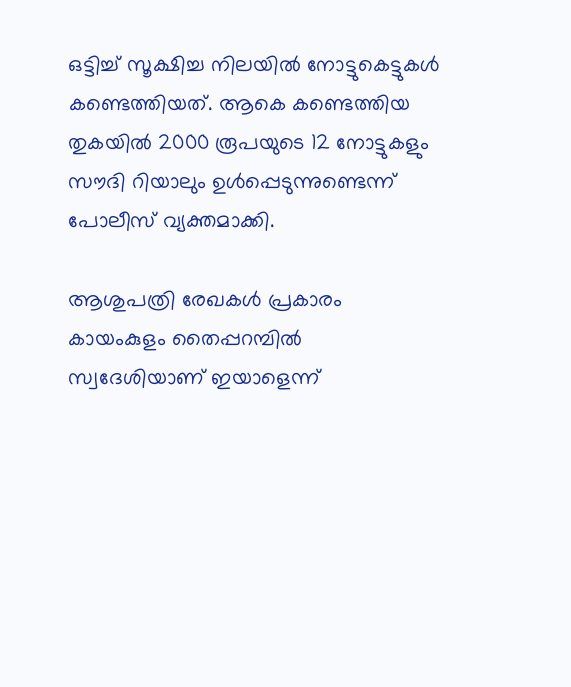ഒട്ടിച്ച് സൂക്ഷിച്ച നിലയിൽ നോട്ടുകെട്ടുകൾ കണ്ടെത്തിയത്. ആകെ കണ്ടെത്തിയ തുകയിൽ 2000 രൂപയുടെ 12 നോട്ടുകളും സൗദി റിയാലും ഉൾപ്പെടുന്നുണ്ടെന്ന് പോലീസ് വ്യക്തമാക്കി.

ആശുപത്രി രേഖകൾ പ്രകാരം കായംകുളം തൈപ്പറമ്പിൽ സ്വദേശിയാണ് ഇയാളെന്ന്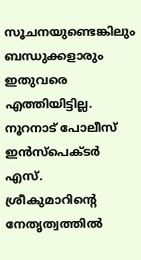സൂചനയുണ്ടെങ്കിലും ബന്ധുക്കളാരും ഇതുവരെ എത്തിയിട്ടില്ല. നൂറനാട് പോലീസ് ഇൻസ്പെക്ടർ എസ്. ശ്രീകുമാറിന്റെ നേതൃത്വത്തിൽ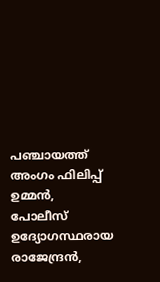പഞ്ചായത്ത് അംഗം ഫിലിപ്പ് ഉമ്മൻ, പോലീസ് ഉദ്യോഗസ്ഥരായ രാജേന്ദ്രൻ,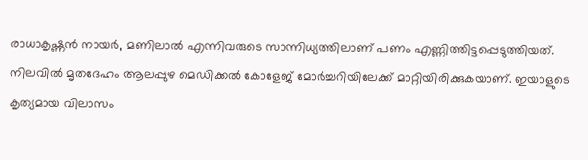രാധാകൃഷ്ണൻ നായർ, മണിലാൽ എന്നിവരുടെ സാന്നിധ്യത്തിലാണ് പണം എണ്ണിത്തിട്ടപ്പെടുത്തിയത്. നിലവിൽ മൃതദേഹം ആലപ്പുഴ മെഡിക്കൽ കോളേജ് മോർച്ചറിയിലേക്ക് മാറ്റിയിരിക്കുകയാണ്. ഇയാളുടെ കൃത്യമായ വിലാസം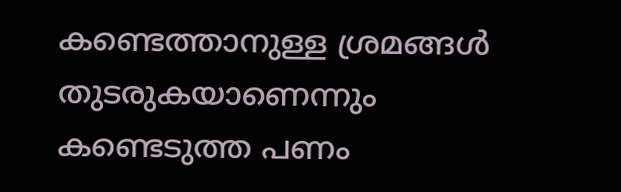കണ്ടെത്താനുള്ള ശ്രമങ്ങൾ തുടരുകയാണെന്നും കണ്ടെടുത്ത പണം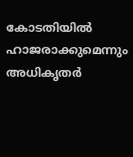കോടതിയിൽ ഹാജരാക്കുമെന്നും അധികൃതർ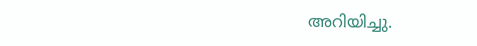അറിയിച്ചു.